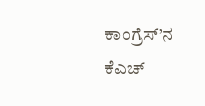ಕಾಂಗ್ರೆಸ್’ನ ಕೆಎಚ್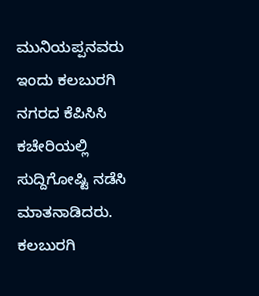ಮುನಿಯಪ್ಪನವರು ಇಂದು ಕಲಬುರಗಿ ನಗರದ ಕೆಪಿಸಿಸಿ ಕಚೇರಿಯಲ್ಲಿ ಸುದ್ದಿಗೋಷ್ಟಿ ನಡೆಸಿ ಮಾತನಾಡಿದರು. ಕಲಬುರಗಿ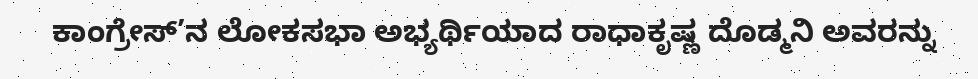ಕಾಂಗ್ರೇಸ್’ನ ಲೋಕಸಭಾ ಅಭ್ಯರ್ಥಿಯಾದ ರಾಧಾಕೃಷ್ಣ ದೊಡ್ಮನಿ ಅವರನ್ನು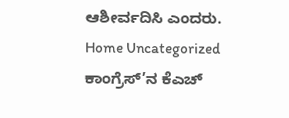ಆಶೀರ್ವದಿಸಿ ಎಂದರು.
Home Uncategorized ಕಾಂಗ್ರೆಸ್’ನ ಕೆಎಚ್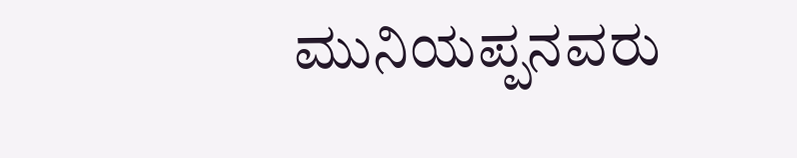ಮುನಿಯಪ್ಪನವರು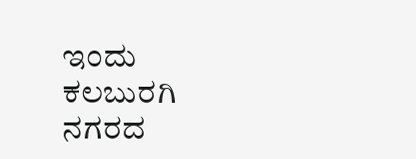ಇಂದು ಕಲಬುರಗಿ ನಗರದ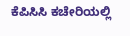ಕೆಪಿಸಿಸಿ ಕಚೇರಿಯಲ್ಲಿ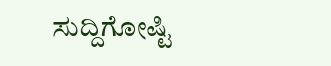ಸುದ್ದಿಗೋಷ್ಟಿ